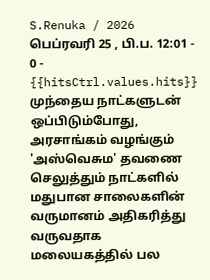S.Renuka / 2026 பெப்ரவரி 25 , பி.ப. 12:01 - 0 - {{hitsCtrl.values.hits}}
முந்தைய நாட்களுடன் ஒப்பிடும்போது, அரசாங்கம் வழங்கும் 'அஸ்வெசும' தவணை செலுத்தும் நாட்களில் மதுபான சாலைகளின் வருமானம் அதிகரித்து வருவதாக மலையகத்தில் பல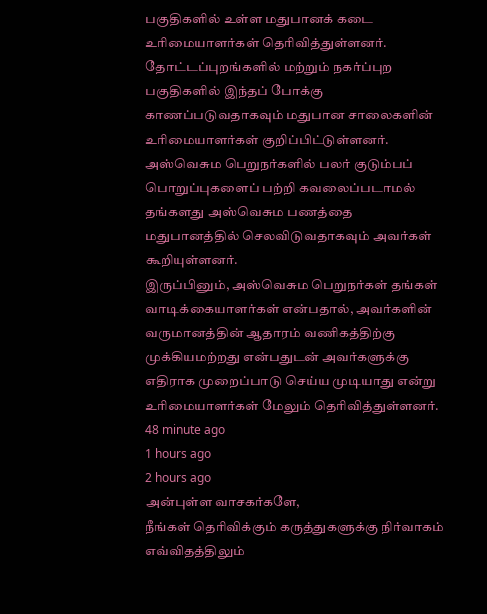பகுதிகளில் உள்ள மதுபானக் கடை உரிமையாளர்கள் தெரிவித்துள்ளனர்.
தோட்டப்புறங்களில் மற்றும் நகர்ப்புற பகுதிகளில் இந்தப் போக்கு காணப்படுவதாகவும் மதுபான சாலைகளின் உரிமையாளர்கள் குறிப்பிட்டுள்ளனர்.
அஸ்வெசும பெறுநர்களில் பலர் குடும்பப் பொறுப்புகளைப் பற்றி கவலைப்படாமல் தங்களது அஸ்வெசும பணத்தை மதுபானத்தில் செலவிடுவதாகவும் அவர்கள் கூறியுள்ளனர்.
இருப்பினும், அஸ்வெசும பெறுநர்கள் தங்கள் வாடிக்கையாளர்கள் என்பதால், அவர்களின் வருமானத்தின் ஆதாரம் வணிகத்திற்கு முக்கியமற்றது என்பதுடன் அவர்களுக்கு எதிராக முறைப்பாடு செய்ய முடியாது என்று உரிமையாளர்கள் மேலும் தெரிவித்துள்ளனர்.
48 minute ago
1 hours ago
2 hours ago
அன்புள்ள வாசகர்களே,
நீங்கள் தெரிவிக்கும் கருத்துகளுக்கு நிர்வாகம் எவ்விதத்திலும்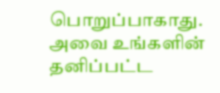பொறுப்பாகாது. அவை உங்களின் தனிப்பட்ட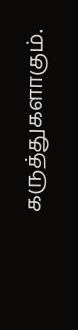கருத்துகளாகும்.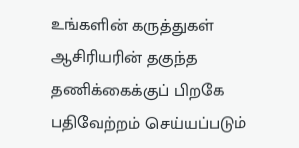உங்களின் கருத்துகள் ஆசிரியரின் தகுந்த தணிக்கைக்குப் பிறகே பதிவேற்றம் செய்யப்படும்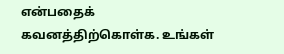என்பதைக் கவனத்திற்கொள்க. உங்கள்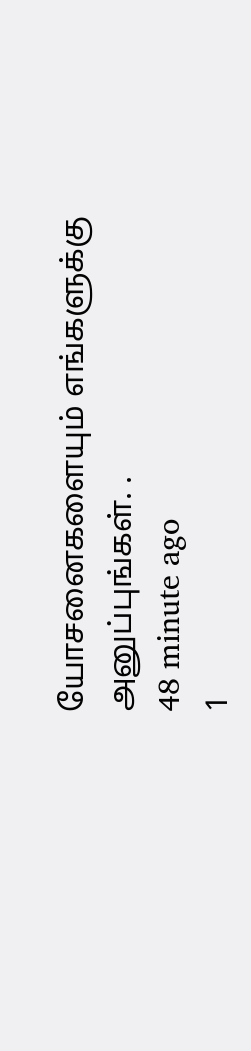யோசனைகளையும் எங்களுக்கு அனுப்புங்கள். .
48 minute ago
1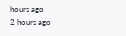hours ago
2 hours ago